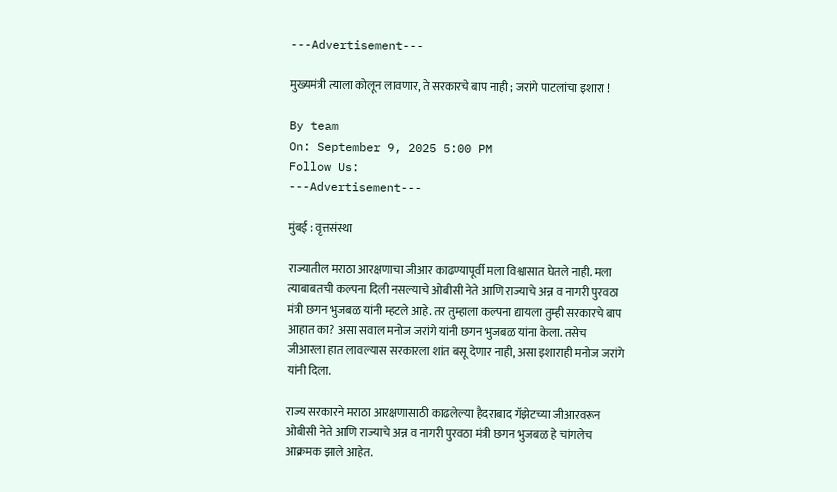---Advertisement---

मुख्यमंत्री त्याला कोलून लावणार, ते सरकारचे बाप नाही ; जरांगे पाटलांचा इशारा !

By team
On: September 9, 2025 5:00 PM
Follow Us:
---Advertisement---

मुंबई : वृत्तसंस्था

राज्यातील मराठा आरक्षणाचा जीआर काढण्यापूर्वी मला विश्वासात घेतले नाही. मला त्याबाबतची कल्पना दिली नसल्याचे ओबीसी नेते आणि राज्याचे अन्न व नागरी पुरवठा मंत्री छगन भुजबळ यांनी म्हटले आहे. तर तुम्हाला कल्पना द्यायला तुम्ही सरकारचे बाप आहात का? असा सवाल मनोज जरांगे यांनी छगन भुजबळ यांना केला. तसेच जीआरला हात लावल्यास सरकारला शांत बसू देणार नाही, असा इशाराही मनोज जरांगे यांनी दिला.

राज्य सरकारने मराठा आरक्षणासाठी काढलेल्या हैदराबाद गॅझेटच्या जीआरवरून ओबीसी नेते आणि राज्याचे अन्न व नागरी पुरवठा मंत्री छगन भुजबळ हे चांगलेच आक्रमक झाले आहेत.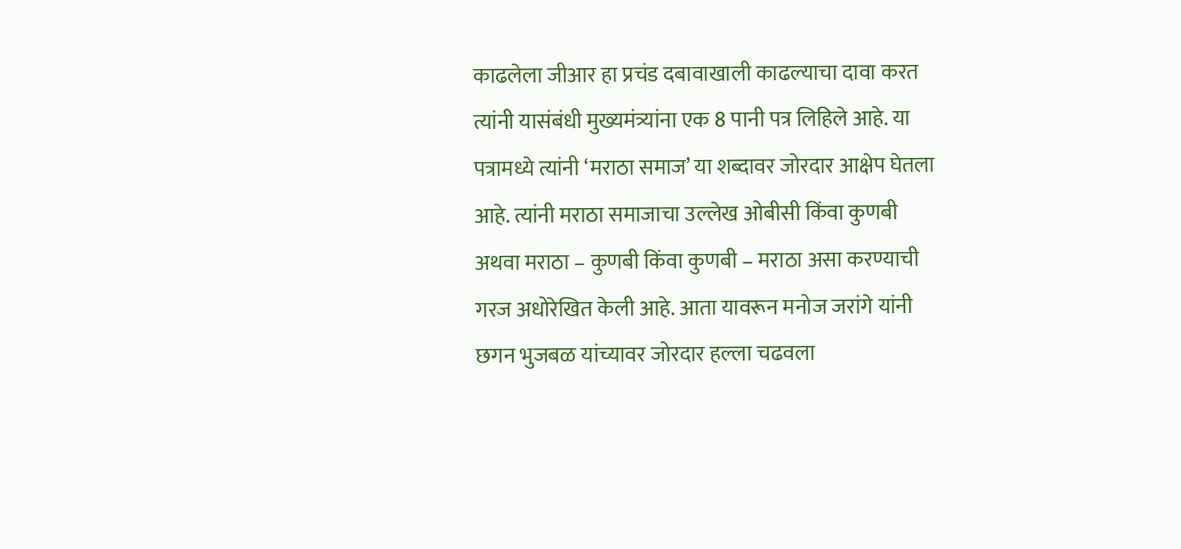काढलेला जीआर हा प्रचंड दबावाखाली काढल्याचा दावा करत त्यांनी यासंबंधी मुख्यमंत्र्यांना एक 8 पानी पत्र लिहिले आहे. या पत्रामध्ये त्यांनी ‘मराठा समाज’ या शब्दावर जोरदार आक्षेप घेतला आहे. त्यांनी मराठा समाजाचा उल्लेख ओबीसी किंवा कुणबी अथवा मराठा – कुणबी किंवा कुणबी – मराठा असा करण्याची गरज अधोरेखित केली आहे. आता यावरून मनोज जरांगे यांनी छगन भुजबळ यांच्यावर जोरदार हल्ला चढवला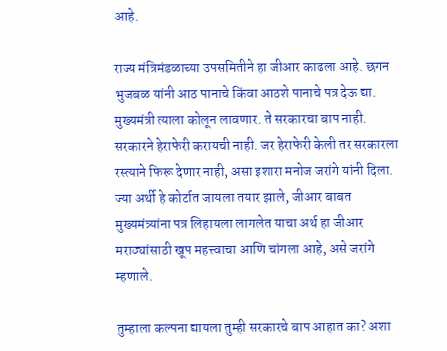आहे.

राज्य मंत्रिमंडळाच्या उपसमितीने हा जीआर काढला आहे. छगन भुजबळ यांनी आठ पानाचे किंवा आठशे पानाचे पत्र देऊ द्या. मुख्यमंत्री त्याला कोलून लावणार. ते सरकारचा बाप नाही. सरकारने हेराफेरी करायची नाही. जर हेराफेरी केली तर सरकारला रस्त्याने फिरू देणार नाही, असा इशारा मनोज जरांगे यांनी दिला. ज्या अर्थी हे कोर्टात जायला तयार झाले, जीआर बाबत मुख्यमंत्र्यांना पत्र लिहायला लागलेत याचा अर्थ हा जीआर मराठ्यांसाठी खूप महत्त्वाचा आणि चांगला आहे, असे जरांगे म्हणाले.

तुम्हाला कल्पना द्यायला तुम्ही सरकारचे बाप आहात का? अशा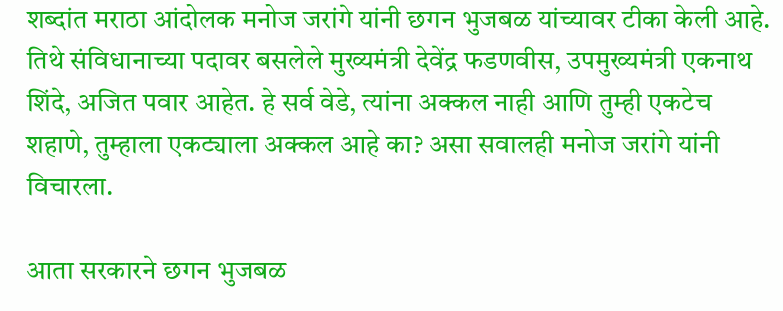शब्दांत मराठा आंदोलक मनोज जरांगे यांनी छगन भुजबळ यांच्यावर टीका केली आहे. तिथे संविधानाच्या पदावर बसलेले मुख्यमंत्री देवेंद्र फडणवीस, उपमुख्यमंत्री एकनाथ शिंदे, अजित पवार आहेत. हे सर्व वेडे, त्यांना अक्कल नाही आणि तुम्ही एकटेच शहाणे, तुम्हाला एकट्याला अक्कल आहे का? असा सवालही मनोज जरांगे यांनी विचारला.

आता सरकारने छगन भुजबळ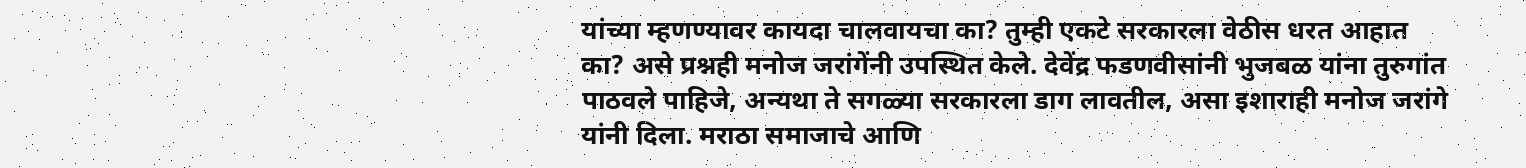यांच्या म्हणण्यावर कायदा चालवायचा का? तुम्ही एकटे सरकारला वेठीस धरत आहात का? असे प्रश्नही मनोज जरांगेंनी उपस्थित केले. देवेंद्र फडणवीसांनी भुजबळ यांना तुरुगांत पाठवले पाहिजे, अन्यथा ते सगळ्या सरकारला डाग लावतील, असा इशाराही मनोज जरांगे यांनी दिला. मराठा समाजाचे आणि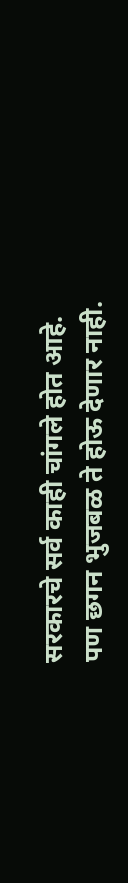सरकारचे सर्व काही चांगले होत आहे. पण छगन भुजबळ ते होऊ देणार नाही.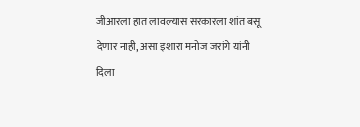जीआरला हात लावल्यास सरकारला शांत बसू देणार नाही, असा इशारा मनोज जरांगे यांनी दिला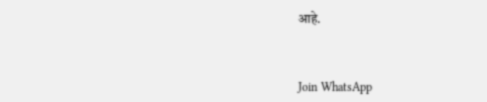आहे.



Join WhatsApp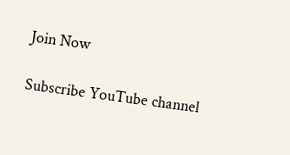Join Now

Subscribe YouTube channel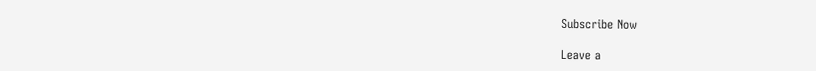Subscribe Now

Leave a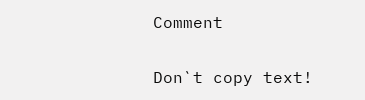Comment

Don`t copy text!